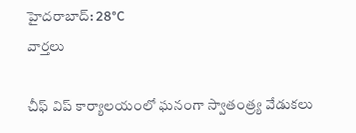హైదరాబాద్: 28°C
వార్తలు

చీఫ్ విప్ కార్యాలయంలో ఘనంగా స్వాతంత్ర్య వేడుకలు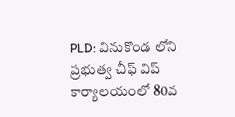PLD: వినుకొండ లోని ప్రభుత్వ చీఫ్ విప్ కార్యాలయంలో 80వ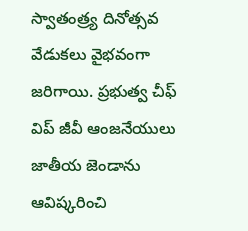స్వాతంత్ర్య దినోత్సవ వేడుకలు వైభవంగా జరిగాయి. ప్రభుత్వ చీఫ్ విప్ జీవీ ఆంజనేయులు జాతీయ జెండాను ఆవిష్కరించి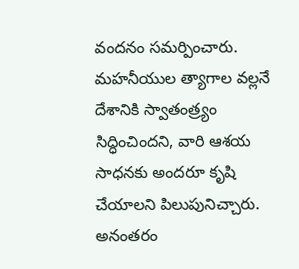వందనం సమర్పించారు. మహనీయుల త్యాగాల వల్లనే దేశానికి స్వాతంత్ర్యం సిద్ధించిందని, వారి ఆశయ సాధనకు అందరూ కృషి చేయాలని పిలుపునిచ్చారు. అనంతరం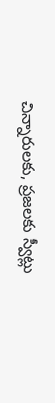చిన్నారులకు, ప్రజలకు స్వీట్లు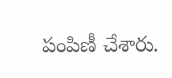పంపిణీ చేశారు.